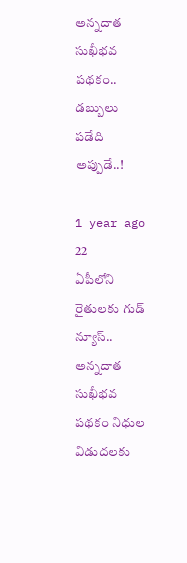అన్నదాత సుఖీభవ పథకం.. డబ్బులు పడేది అప్పుడే..!

1 year ago 22
ఏపీలోని రైతులకు గుడ్ న్యూస్.. అన్నదాత సుఖీభవ పథకం నిధుల విడుదలకు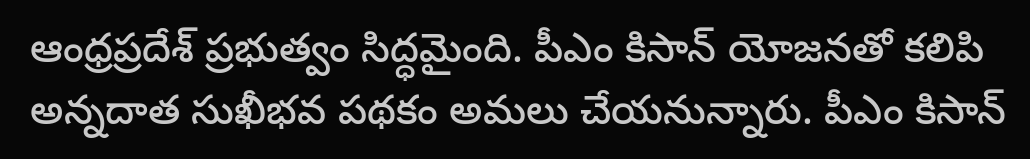ఆంధ్రప్రదేశ్ ప్రభుత్వం సిద్ధమైంది. పీఎం కిసాన్ యోజనతో కలిపి అన్నదాత సుఖీభవ పథకం అమలు చేయనున్నారు. పీఎం కిసాన్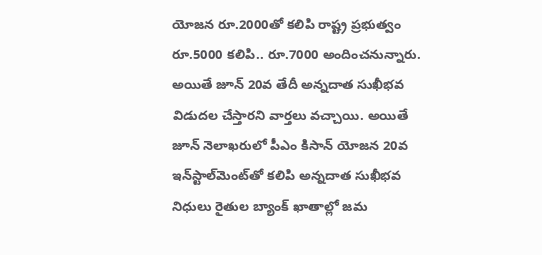యోజన రూ.2000తో కలిపి రాష్ట్ర ప్రభుత్వం రూ.5000 కలిపి.. రూ.7000 అందించనున్నారు. అయితే జూన్ 20వ తేదీ అన్నదాత సుఖీభవ విడుదల చేస్తారని వార్తలు వచ్చాయి. అయితే జూన్ నెలాఖరులో పీఎం కిసాన్ యోజన 20వ ఇన్‌స్టాల్‌మెంట్‌‍తో కలిపి అన్నదాత సుఖీభవ నిధులు రైతుల బ్యాంక్ ఖాతాల్లో జమ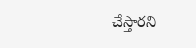చేస్తారని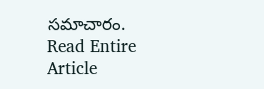సమాచారం.
Read Entire Article